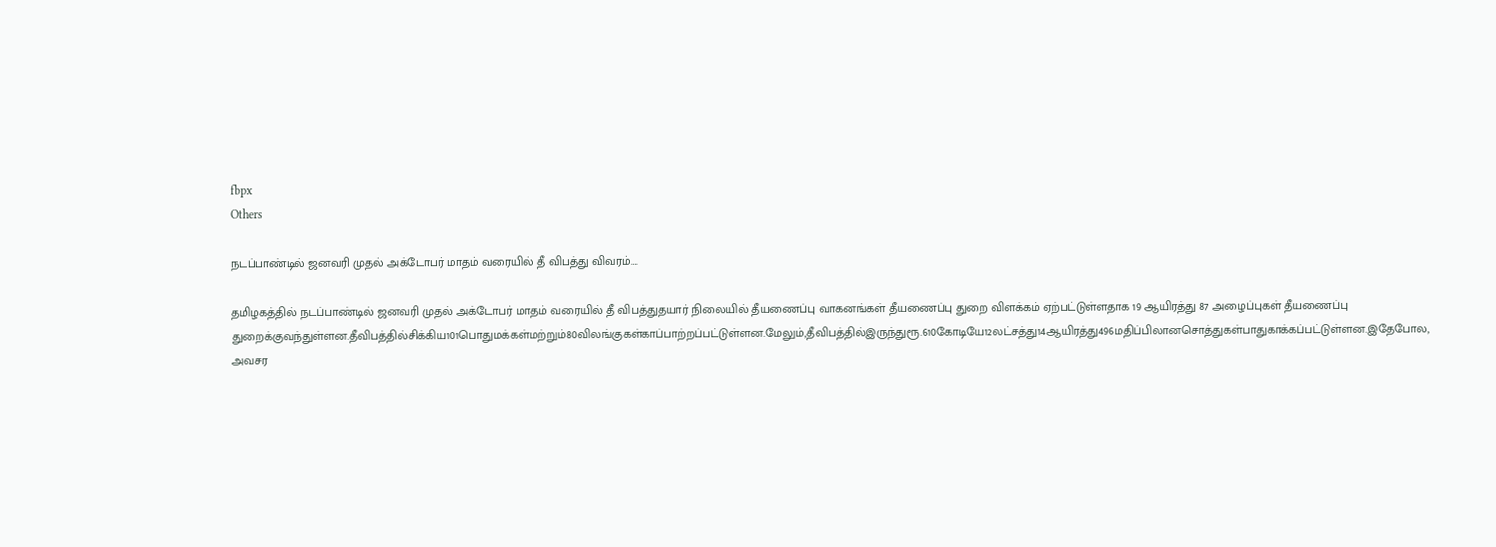fbpx
Others

நடப்பாண்டில் ஜனவரி முதல் அக்டோபர் மாதம் வரையில் தீ விபத்து விவரம்….

தமிழகத்தில் நடப்பாண்டில் ஜனவரி முதல் அக்டோபர் மாதம் வரையில் தீ விபத்துதயார் நிலையில் தீயணைப்பு வாகனங்கள் தீயணைப்பு துறை விளக்கம் ஏற்பட்டுள்ளதாக 19 ஆயிரத்து 87 அழைப்புகள் தீயணைப்பு துறைக்குவந்துள்ளன.தீவிபத்தில்சிக்கிய101பொதுமக்கள்மற்றும்80விலங்குகள்காப்பாற்றப்பட்டுள்ளன.மேலும்,தீவிபத்தில்இருந்துரூ.610கோடியே12லட்சத்து14ஆயிரத்து496மதிப்பிலானசொத்துகள்பாதுகாக்கப்பட்டுள்ளன.இதேபோல, அவசர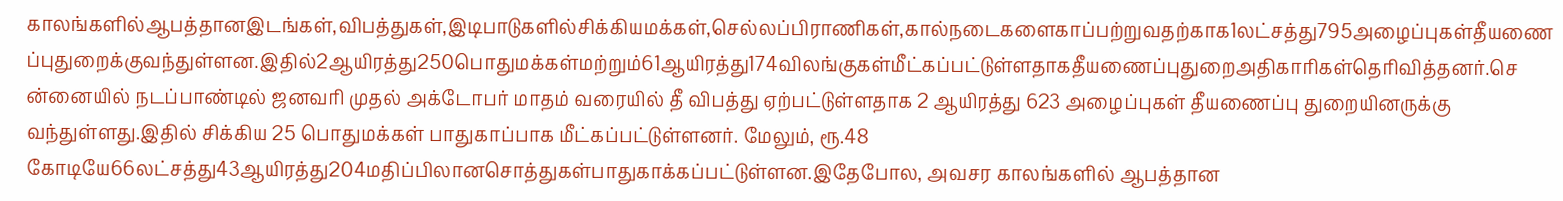காலங்களில்ஆபத்தானஇடங்கள்,விபத்துகள்,இடிபாடுகளில்சிக்கியமக்கள்,செல்லப்பிராணிகள்,கால்நடைகளைகாப்பற்றுவதற்காக1லட்சத்து795அழைப்புகள்தீயணைப்புதுறைக்குவந்துள்ளன.இதில்2ஆயிரத்து250பொதுமக்கள்மற்றும்61ஆயிரத்து174விலங்குகள்மீட்கப்பட்டுள்ளதாகதீயணைப்புதுறைஅதிகாரிகள்தெரிவித்தனர்.சென்னையில் நடப்பாண்டில் ஜனவரி முதல் அக்டோபர் மாதம் வரையில் தீ விபத்து ஏற்பட்டுள்ளதாக 2 ஆயிரத்து 623 அழைப்புகள் தீயணைப்பு துறையினருக்கு வந்துள்ளது.இதில் சிக்கிய 25 பொதுமக்கள் பாதுகாப்பாக மீட்கப்பட்டுள்ளனர். மேலும், ரூ.48 கோடியே66லட்சத்து43ஆயிரத்து204மதிப்பிலானசொத்துகள்பாதுகாக்கப்பட்டுள்ளன.இதேபோல, அவசர காலங்களில் ஆபத்தான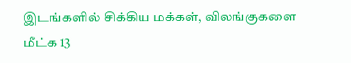இடங்களில் சிக்கிய மக்கள், விலங்குகளை மீட்க 13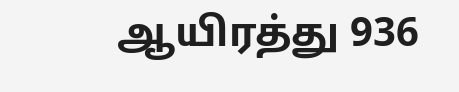ஆயிரத்து 936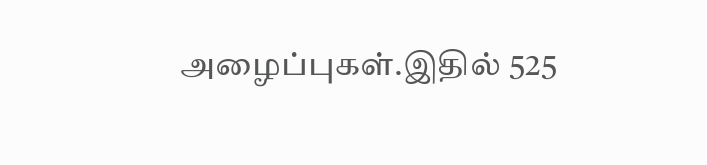அழைப்புகள்.இதில் 525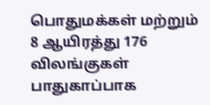பொதுமக்கள் மற்றும் 8 ஆயிரத்து 176 விலங்குகள் பாதுகாப்பாக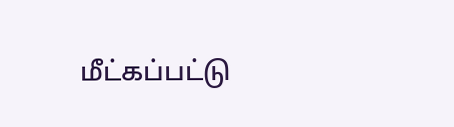மீட்கப்பட்டு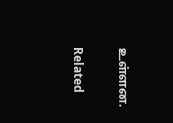உள்ளன.

Related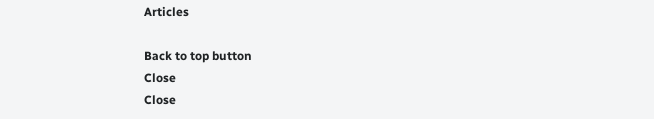Articles

Back to top button
Close
Close